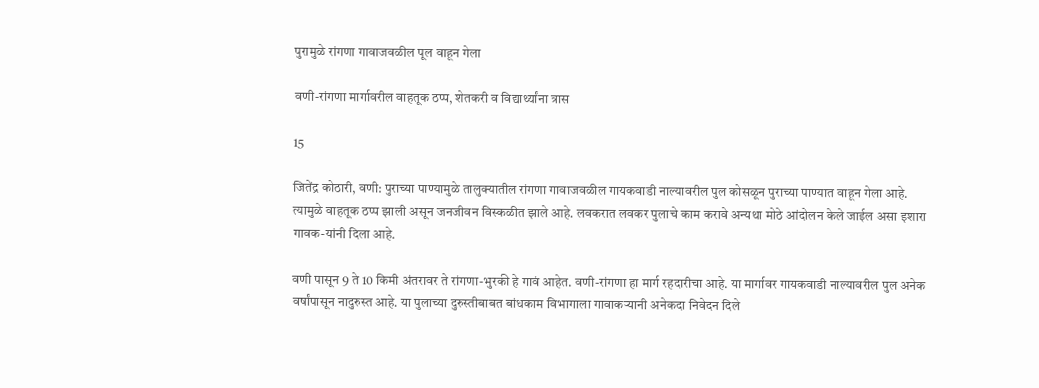पुरामुळे रांगणा गावाजवळील पूल वाहून गेला

वणी-रांगणा मार्गावरील वाहतूक ठप्प, शेतकरी व विद्यार्थ्यांना त्रास

15

जितेंद्र कोठारी, वणी: पुराच्या पाण्यामुळे तालुक्यातील रांगणा गावाजवळील गायकवाडी नाल्यावरील पुल कोसळून पुराच्या पाण्यात वाहून गेला आहे. त्यामुळे वाहतूक ठप्प झाली असून जनजीवन विस्कळीत झाले आहे. लवकरात लवकर पुलाचे काम करावे अन्यथा मोठे आंदोलन केले जाईल असा इशारा गावक-यांनी दिला आहे.

वणी पासून 9 ते 10 किमी अंतरावर ते रांगणा-भुरकी हे गावं आहेत. वणी-रांगणा हा मार्ग रहदारीचा आहे. या मार्गावर गायकवाडी नाल्यावरील पुल अनेक वर्षांपासून नादुरुस्त आहे. या पुलाच्या दुरुस्तीबाबत बांधकाम विभागाला गावाकऱ्यानी अनेकदा निवेदन दिले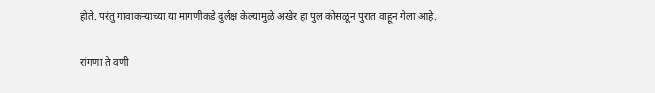होते. परंतु गावाकऱ्याच्या या मागणीकडे दुर्लक्ष केल्यामुळे अखेर हा पुल कोसळून पुरात वाहून गेला आहे.

रांगणा ते वणी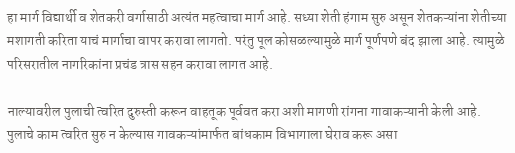हा मार्ग विद्यार्थी व शेतकरी वर्गासाठी अत्यंत महत्वाचा मार्ग आहे. सध्या शेती हंगाम सुरु असून शेतकऱ्यांना शेतीच्या मशागती करिता याचं मार्गाचा वापर करावा लागतो. परंतु पूल कोसळल्यामुळे मार्ग पूर्णपणे बंद झाला आहे. त्यामुळे परिसरातील नागरिकांना प्रचंड त्रास सहन करावा लागत आहे.

नाल्यावरील पुलाची त्वरित दुरुस्ती करून वाहतूक पूर्ववत करा अशी मागणी रांगना गावाकऱ्यानी केली आहे. पुलाचे काम त्वरित सुरु न केल्यास गावकऱ्यांमार्फत बांधकाम विभागाला घेराव करू असा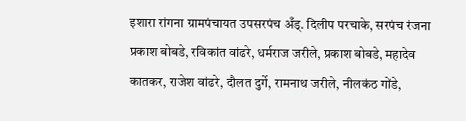इशारा रांगना ग्रामपंचायत उपसरपंच अँड्. दिलीप परचाके, सरपंच रंजना प्रकाश बोबडे, रविकांत वांढरे, धर्मराज जरीले, प्रकाश बोबडे, महादेव कातकर, राजेश वांढरे, दौलत दुर्गे, रामनाथ जरीले, नीलकंठ गोंडे,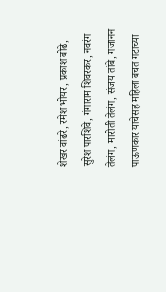शेखर वांढरे, रमेश भोयर, प्रकाश बोढे, सुरेश पारशिवे, गंगाराम शिवरकर, नवरंग तेलंग, मारोती तेलंग, संजय तांबे, गजानन पाऊणकार याचेसह महिला बचत गटाच्या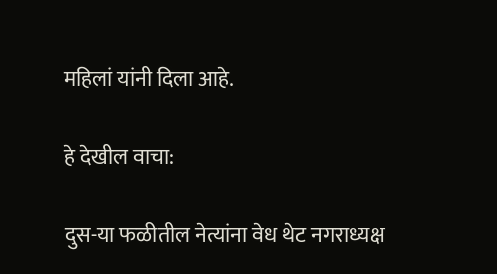महिलां यांनी दिला आहे.

हे देखील वाचा:

दुस-या फळीतील नेत्यांना वेध थेट नगराध्यक्ष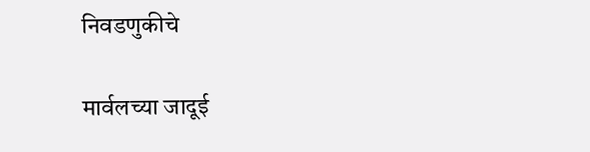निवडणुकीचे

मार्वलच्या जादूई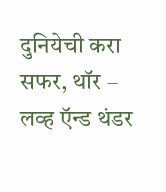दुनियेची करा सफर, थॉर – लव्ह ऍन्ड थंडर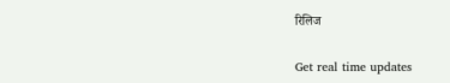रिलिज

Get real time updates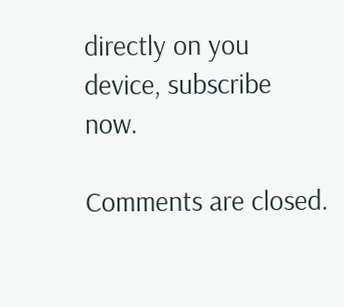directly on you device, subscribe now.

Comments are closed.